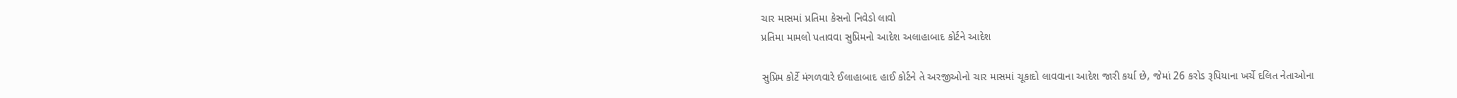ચાર માસમાં પ્રતિમા કેસનો નિવેડો લાવો
પ્રતિમા મામલો પતાવવા સુપ્રિમનો આદેશ અલાહાબાદ કોર્ટને આદેશ

સુપ્રિમ કોર્ટે મંગળવારે ઈલાહાબાદ હાઈ કોર્ટને તે અરજીઓનો ચાર માસમાં ચૂકાદો લાવવાના આદેશ જારી કર્યા છે, જેમાં 26 કરોડ રૂપિયાના ખર્ચે દલિત નેતાઓના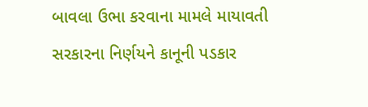બાવલા ઉભા કરવાના મામલે માયાવતી સરકારના નિર્ણયને કાનૂની પડકાર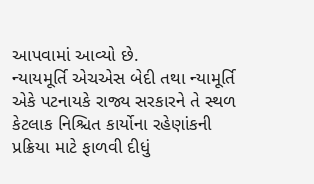આપવામાં આવ્યો છે.
ન્યાયમૂર્તિ એચએસ બેદી તથા ન્યામૂર્તિ એકે પટનાયકે રાજ્ય સરકારને તે સ્થળ કેટલાક નિશ્ચિત કાર્યોના રહેણાંકની પ્રક્રિયા માટે ફાળવી દીધું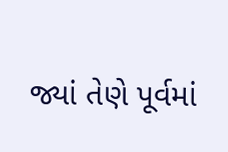જ્યાં તેણે પૂર્વમાં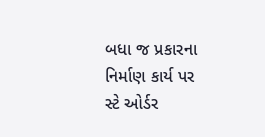બધા જ પ્રકારના નિર્માણ કાર્ય પર સ્ટે ઓર્ડર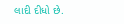લાદી દીધો છે.